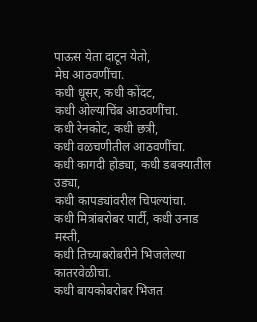पाऊस येता दाटून येतो,
मेघ आठवणींचा.
कधी धूसर, कधी कोंदट,
कधी ओल्याचिंब आठवणींचा.
कधी रेनकोट, कधी छत्री,
कधी वळचणीतील आठवणींचा.
कधी कागदी होड्या, कधी डबक्यातील उड्या,
कधी कापड्यांवरील चिपल्यांचा.
कधी मित्रांबरोबर पार्टी, कधी उनाड मस्ती,
कधी तिच्याबरोबरीने भिजलेल्या कातरवेळीचा.
कधी बायकोबरोबर भिजत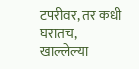टपरीवर, तर कधी घरातच,
खाल्लेल्या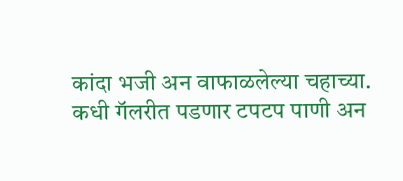कांदा भजी अन वाफाळलेल्या चहाच्या.
कधी गॅलरीत पडणार टपटप पाणी अन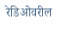रेडिओवरील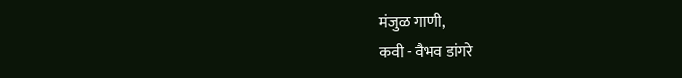मंजुळ गाणी,
कवी - वैभव डांगरे